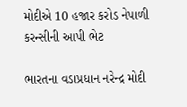મોદીએ 10 હજાર કરોડ નેપાળી કરન્સીની આપી ભેટ

ભારતના વડાપ્રધાન નરેન્દ્ર મોદી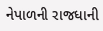નેપાળની રાજધાની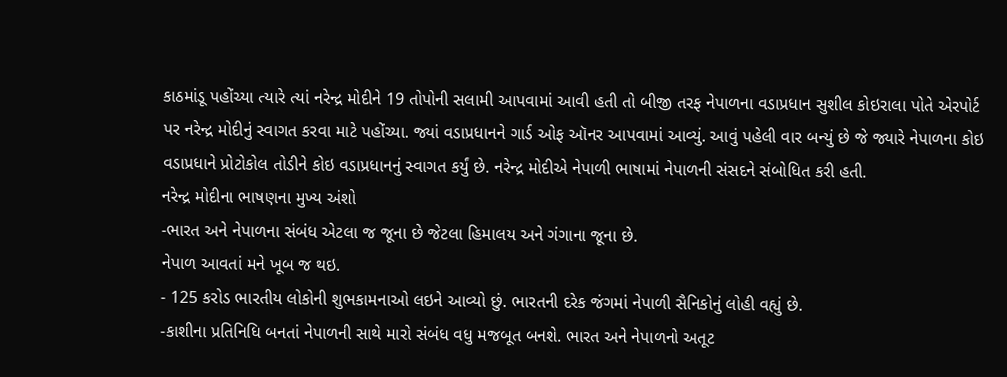કાઠમાંડૂ પહોંચ્યા ત્યારે ત્યાં નરેન્દ્ર મોદીને 19 તોપોની સલામી આપવામાં આવી હતી તો બીજી તરફ નેપાળના વડાપ્રધાન સુશીલ કોઇરાલા પોતે એરપોર્ટ પર નરેન્દ્ર મોદીનું સ્વાગત કરવા માટે પહોંચ્યા. જ્યાં વડાપ્રધાનને ગાર્ડ ઓફ ઑનર આપવામાં આવ્યું. આવું પહેલી વાર બન્યું છે જે જ્યારે નેપાળના કોઇ વડાપ્રધાને પ્રોટોકોલ તોડીને કોઇ વડાપ્રધાનનું સ્વાગત કર્યું છે. નરેન્દ્ર મોદીએ નેપાળી ભાષામાં નેપાળની સંસદને સંબોધિત કરી હતી.
નરેન્દ્ર મોદીના ભાષણના મુખ્ય અંશો
-ભારત અને નેપાળના સંબંધ એટલા જ જૂના છે જેટલા હિમાલય અને ગંગાના જૂના છે.
નેપાળ આવતાં મને ખૂબ જ થઇ.
- 125 કરોડ ભારતીય લોકોની શુભકામનાઓ લઇને આવ્યો છું. ભારતની દરેક જંગમાં નેપાળી સૈનિકોનું લોહી વહ્યું છે.
-કાશીના પ્રતિનિધિ બનતાં નેપાળની સાથે મારો સંબંધ વધુ મજબૂત બનશે. ભારત અને નેપાળનો અતૂટ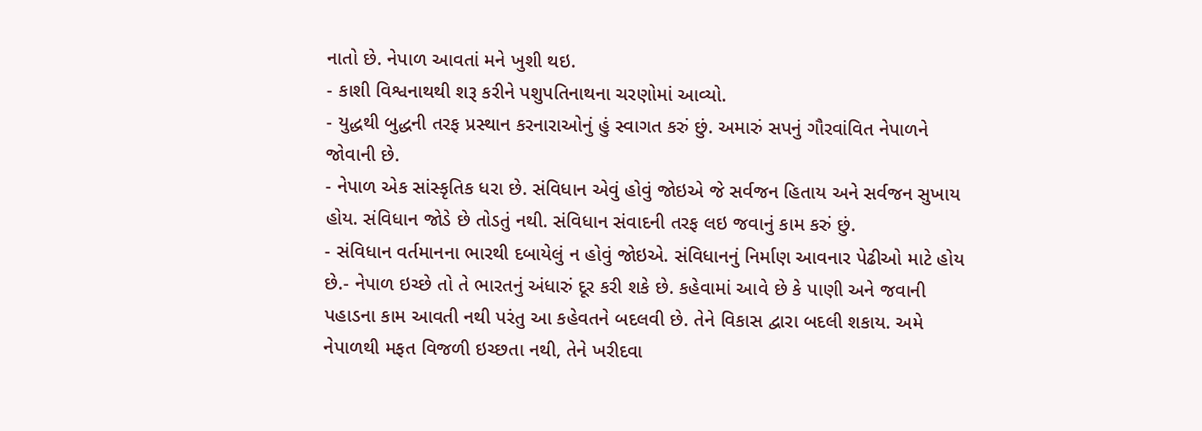નાતો છે. નેપાળ આવતાં મને ખુશી થઇ.
- કાશી વિશ્વનાથથી શરૂ કરીને પશુપતિનાથના ચરણોમાં આવ્યો.
- યુદ્ધથી બુદ્ધની તરફ પ્રસ્થાન કરનારાઓનું હું સ્વાગત કરું છું. અમારું સપનું ગૌરવાંવિત નેપાળને જોવાની છે.
- નેપાળ એક સાંસ્કૃતિક ધરા છે. સંવિધાન એવું હોવું જોઇએ જે સર્વજન હિતાય અને સર્વજન સુખાય હોય. સંવિધાન જોડે છે તોડતું નથી. સંવિધાન સંવાદની તરફ લઇ જવાનું કામ કરું છું.
- સંવિધાન વર્તમાનના ભારથી દબાયેલું ન હોવું જોઇએ. સંવિધાનનું નિર્માણ આવનાર પેઢીઓ માટે હોય છે.- નેપાળ ઇચ્છે તો તે ભારતનું અંધારું દૂર કરી શકે છે. કહેવામાં આવે છે કે પાણી અને જવાની પહાડના કામ આવતી નથી પરંતુ આ કહેવતને બદલવી છે. તેને વિકાસ દ્વારા બદલી શકાય. અમે નેપાળથી મફત વિજળી ઇચ્છતા નથી, તેને ખરીદવા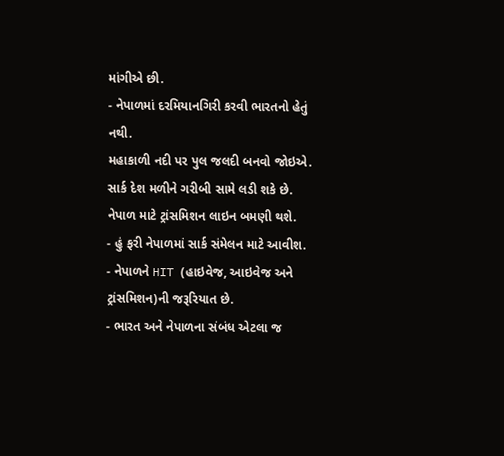માંગીએ છી.
- નેપાળમાં દરમિયાનગિરી કરવી ભારતનો હેતું નથી.
મહાકાળી નદી પર પુલ જલદી બનવો જોઇએ. સાર્ક દેશ મળીને ગરીબી સામે લડી શકે છે. નેપાળ માટે ટ્રાંસમિશન લાઇન બમણી થશે.
- હું ફરી નેપાળમાં સાર્ક સંમેલન માટે આવીશ.
- નેપાળને HIT (હાઇવેજ, આઇવેજ અને ટ્રાંસમિશન)ની જરૂરિયાત છે.
- ભારત અને નેપાળના સંબંધ એટલા જ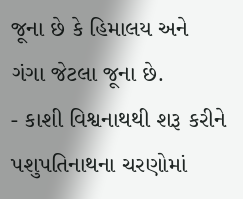જૂના છે કે હિમાલય અને ગંગા જેટલા જૂના છે.
- કાશી વિશ્વનાથથી શરૂ કરીને પશુપતિનાથના ચરણોમાં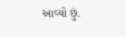આવ્યો છું.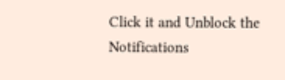Click it and Unblock the Notifications